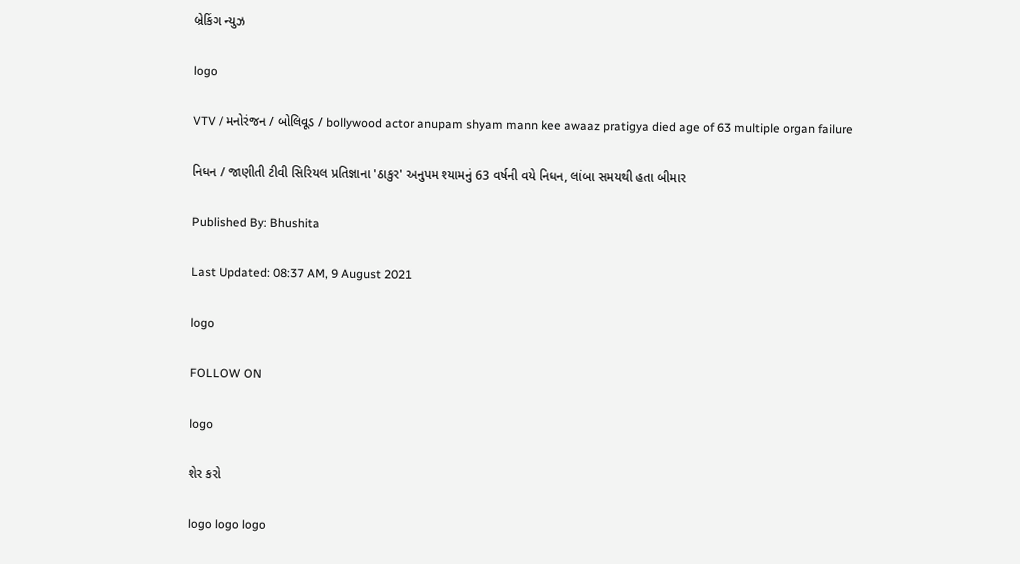બ્રેકિંગ ન્યુઝ

logo

VTV / મનોરંજન / બોલિવૂડ / bollywood actor anupam shyam mann kee awaaz pratigya died age of 63 multiple organ failure

નિધન / જાણીતી ટીવી સિરિયલ પ્રતિજ્ઞાના 'ઠાકુર' અનુપમ શ્યામનું 63 વર્ષની વયે નિધન, લાંબા સમયથી હતા બીમાર

Published By: Bhushita

Last Updated: 08:37 AM, 9 August 2021

logo

FOLLOW ON

logo

શેર કરો

logo logo logo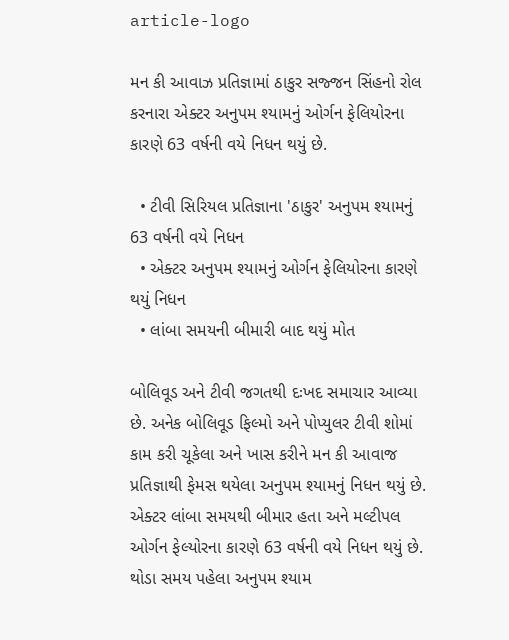article-logo

મન કી આવાઝ પ્રતિજ્ઞામાં ઠાકુર સજ્જન સિંહનો રોલ કરનારા એક્ટર અનુપમ શ્યામનું ઓર્ગન ફેલિયોરના કારણે 63 વર્ષની વયે નિધન થયું છે.

  • ટીવી સિરિયલ પ્રતિજ્ઞાના 'ઠાકુર' અનુપમ શ્યામનું 63 વર્ષની વયે નિધન
  • એક્ટર અનુપમ શ્યામનું ઓર્ગન ફેલિયોરના કારણે થયું નિધન
  • લાંબા સમયની બીમારી બાદ થયું મોત

બોલિવૂડ અને ટીવી જગતથી દઃખદ સમાચાર આવ્યા છે. અનેક બોલિવૂડ ફિલ્મો અને પોપ્યુલર ટીવી શોમાં કામ કરી ચૂકેલા અને ખાસ કરીને મન કી આવાજ પ્રતિજ્ઞાથી ફેમસ થયેલા અનુપમ શ્યામનું નિધન થયું છે. એક્ટર લાંબા સમયથી બીમાર હતા અને મલ્ટીપલ ઓર્ગન ફેલ્યોરના કારણે 63 વર્ષની વયે નિધન થયું છે.  થોડા સમય પહેલા અનુપમ શ્યામ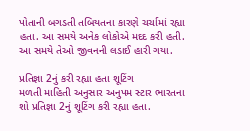પોતાની બગડતી તબિયતના કારણે ચર્ચામાં રહ્યા હતા. આ સમયે અનેક લોકોએ મદદ કરી હતી. આ સમયે તેઓ જીવનની લડાઈ હારી ગયા.

પ્રતિજ્ઞા 2નું કરી રહ્યા હતા શૂટિંગ
મળતી માહિતી અનુસાર અનુપમ સ્ટાર ભારતના શો પ્રતિજ્ઞા 2નું શૂટિંગ કરી રહ્યા હતા.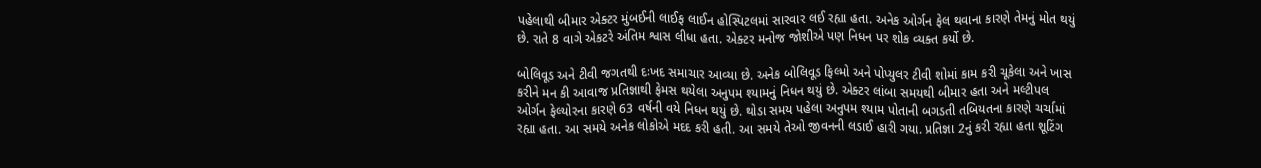પહેલાથી બીમાર એક્ટર મુંબઈની લાઈફ લાઈન હોસ્પિટલમાં સારવાર લઈ રહ્યા હતા. અનેક ઓર્ગન ફેલ થવાના કારણે તેમનું મોત થયું છે. રાતે 8 વાગે એકટરે અંતિમ શ્વાસ લીધા હતા. એક્ટર મનોજ જોશીએ પણ નિધન પર શોક વ્યક્ત કર્યો છે.

બોલિવૂડ અને ટીવી જગતથી દઃખદ સમાચાર આવ્યા છે. અનેક બોલિવૂડ ફિલ્મો અને પોપ્યુલર ટીવી શોમાં કામ કરી ચૂકેલા અને ખાસ કરીને મન કી આવાજ પ્રતિજ્ઞાથી ફેમસ થયેલા અનુપમ શ્યામનું નિધન થયું છે. એક્ટર લાંબા સમયથી બીમાર હતા અને મલ્ટીપલ ઓર્ગન ફેલ્યોરના કારણે 63 વર્ષની વયે નિધન થયું છે. થોડા સમય પહેલા અનુપમ શ્યામ પોતાની બગડતી તબિયતના કારણે ચર્ચામાં રહ્યા હતા. આ સમયે અનેક લોકોએ મદદ કરી હતી. આ સમયે તેઓ જીવનની લડાઈ હારી ગયા. પ્રતિજ્ઞા 2નું કરી રહ્યા હતા શૂટિંગ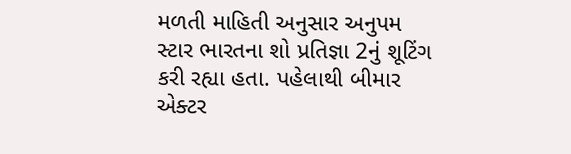મળતી માહિતી અનુસાર અનુપમ સ્ટાર ભારતના શો પ્રતિજ્ઞા 2નું શૂટિંગ કરી રહ્યા હતા. પહેલાથી બીમાર એક્ટર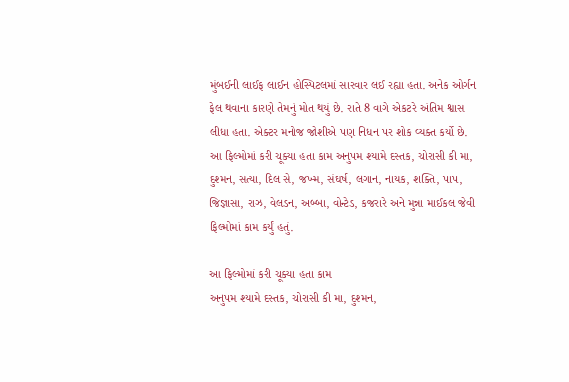મુંબઈની લાઈફ લાઈન હોસ્પિટલમાં સારવાર લઈ રહ્યા હતા. અનેક ઓર્ગન ફેલ થવાના કારણે તેમનું મોત થયું છે. રાતે 8 વાગે એકટરે અંતિમ શ્વાસ લીધા હતા. એક્ટર મનોજ જોશીએ પણ નિધન પર શોક વ્યક્ત કર્યો છે. આ ફિલ્મોમાં કરી ચૂક્યા હતા કામ અનુપમ શ્યામે દસ્તક, ચોરાસી કી મા, દુશ્મન, સત્યા, દિલ સે, જખ્મ, સંઘર્ષ, લગાન, નાયક, શક્તિ, પાપ, જિજ્ઞાસા, રાઝ, વેલડન, અબ્બા, વોન્ટેડ, કજરારે અને મુન્ના માઈકલ જેવી ફિલ્મોમાં કામ કર્યું હતું.

આ ફિલ્મોમાં કરી ચૂક્યા હતા કામ
અનુપમ શ્યામે દસ્તક, ચોરાસી કી મા, દુશ્મન,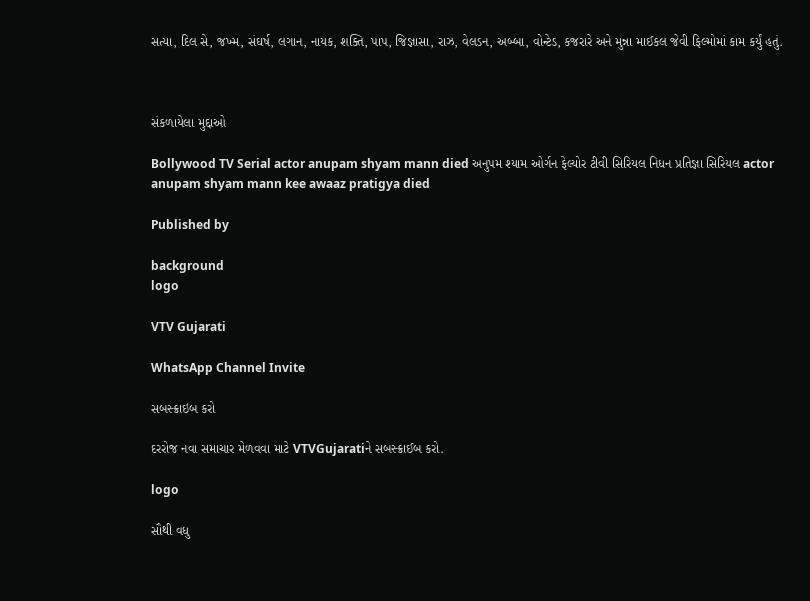સત્યા, દિલ સે, જખ્મ, સંઘર્ષ, લગાન, નાયક, શક્તિ, પાપ, જિજ્ઞાસા, રાઝ, વેલડન, અબ્બા, વોન્ટેડ, કજરારે અને મુન્ના માઈકલ જેવી ફિલ્મોમાં કામ કર્યું હતું.



સંકળાયેલા મુદ્દાઓ

Bollywood TV Serial actor anupam shyam mann died અનુપમ શ્યામ ઓર્ગન ફેલ્યોર ટીવી સિરિયલ નિધન પ્રતિજ્ઞા સિરિયલ actor anupam shyam mann kee awaaz pratigya died

Published by

background
logo

VTV Gujarati

WhatsApp Channel Invite

સબસ્ક્રાઇબ કરો

દરરોજ નવા સમાચાર મેળવવા માટે VTVGujaratiને સબસ્ક્રાઈબ કરો.

logo

સૌથી વધુ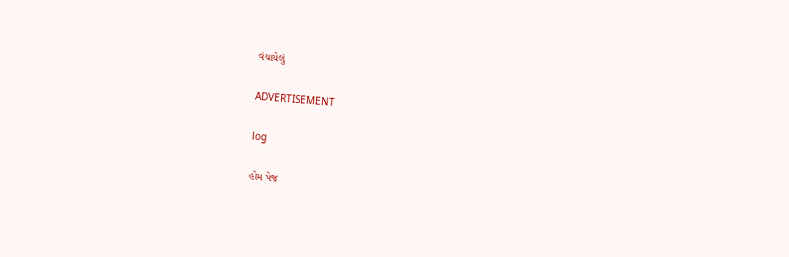વંચાયેલું

ADVERTISEMENT

log

હોમ પેજ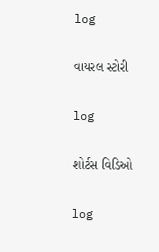log

વાયરલ સ્ટોરી

log

શોર્ટસ વિડિઓ

log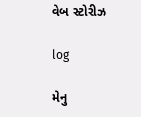વેબ સ્ટોરીઝ

log

મેનુ